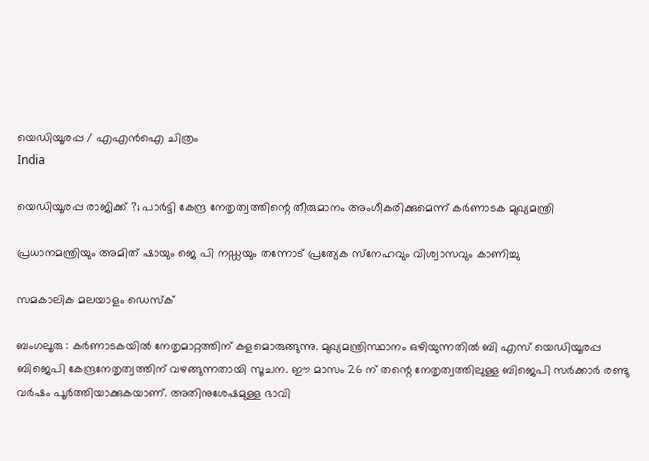യെഡിയൂരപ്പ / എഎന്‍ഐ ചിത്രം
India

യെഡിയൂരപ്പ രാജിക്ക് ?; പാര്‍ട്ടി കേന്ദ്ര നേതൃത്വത്തിന്റെ തീരുമാനം അംഗീകരിക്കുമെന്ന് കര്‍ണാടക മുഖ്യമന്ത്രി

പ്രധാനമന്ത്രിയും അമിത് ഷായും ജെ പി നഡ്ഡയും തന്നോട് പ്രത്യേക സ്‌നേഹവും വിശ്വാസവും കാണിച്ചു

സമകാലിക മലയാളം ഡെസ്ക്

ബംഗലൂരു : കര്‍ണാടകയില്‍ നേതൃമാറ്റത്തിന് കളമൊരുങ്ങുന്നു. മുഖ്യമന്ത്രിസ്ഥാനം ഒഴിയുന്നതില്‍ ബി എസ് യെഡിയൂരപ്പ ബിജെപി കേന്ദ്രനേതൃത്വത്തിന് വഴങ്ങുന്നതായി സൂചന. ഈ മാസം 26 ന് തന്റെ നേതൃത്വത്തിലുള്ള ബിജെപി സര്‍ക്കാര്‍ രണ്ടു വര്‍ഷം പൂര്‍ത്തിയാക്കുകയാണ്. അതിനുശേഷമുള്ള ഭാവി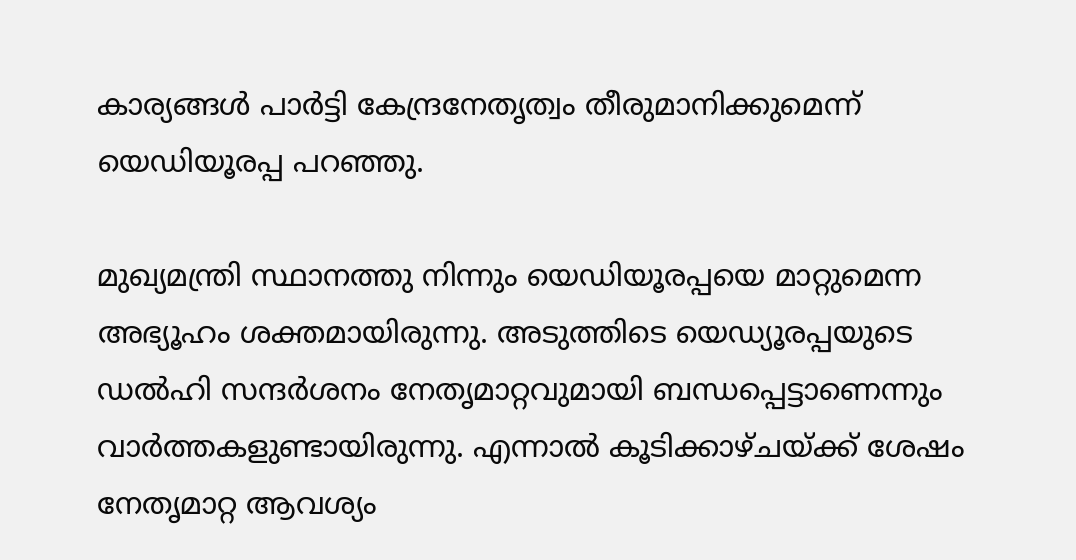കാര്യങ്ങള്‍ പാര്‍ട്ടി കേന്ദ്രനേതൃത്വം തീരുമാനിക്കുമെന്ന് യെഡിയൂരപ്പ പറഞ്ഞു.

മുഖ്യമന്ത്രി സ്ഥാനത്തു നിന്നും യെഡിയൂരപ്പയെ മാറ്റുമെന്ന അഭ്യൂഹം ശക്തമായിരുന്നു. അടുത്തിടെ യെഡ്യൂരപ്പയുടെ ഡല്‍ഹി സന്ദര്‍ശനം നേതൃമാറ്റവുമായി ബന്ധപ്പെട്ടാണെന്നും വാര്‍ത്തകളുണ്ടായിരുന്നു. എന്നാല്‍ കൂടിക്കാഴ്ചയ്ക്ക് ശേഷം നേതൃമാറ്റ ആവശ്യം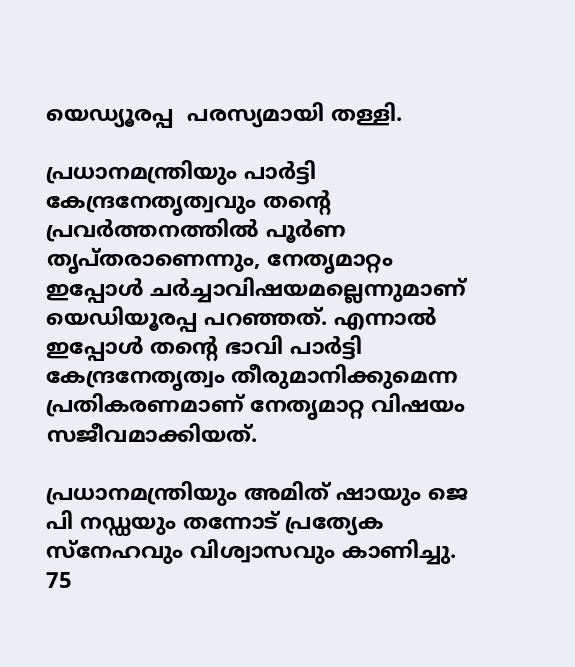യെഡ്യൂരപ്പ  പരസ്യമായി തള്ളി.

പ്രധാനമന്ത്രിയും പാര്‍ട്ടി കേന്ദ്രനേതൃത്വവും തന്റെ പ്രവര്‍ത്തനത്തില്‍ പൂര്‍ണ തൃപ്തരാണെന്നും, നേതൃമാറ്റം ഇപ്പോള്‍ ചര്‍ച്ചാവിഷയമല്ലെന്നുമാണ് യെഡിയൂരപ്പ പറഞ്ഞത്. എന്നാല്‍ ഇപ്പോള്‍ തന്റെ ഭാവി പാര്‍ട്ടി കേന്ദ്രനേതൃത്വം തീരുമാനിക്കുമെന്ന പ്രതികരണമാണ് നേതൃമാറ്റ വിഷയം സജീവമാക്കിയത്.

പ്രധാനമന്ത്രിയും അമിത് ഷായും ജെ പി നഡ്ഡയും തന്നോട് പ്രത്യേക സ്‌നേഹവും വിശ്വാസവും കാണിച്ചു. 75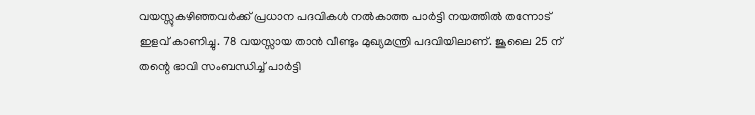വയസ്സുകഴിഞ്ഞവര്‍ക്ക് പ്രധാന പദവികള്‍ നല്‍കാത്ത പാര്‍ട്ടി നയത്തില്‍ തന്നോട് ഇളവ് കാണിച്ചു. 78 വയസ്സായ താന്‍ വീണ്ടും മുഖ്യമന്ത്രി പദവിയിലാണ്. ജൂലൈ 25 ന് തന്റെ ഭാവി സംബന്ധിച്ച് പാര്‍ട്ടി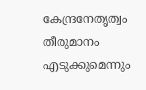കേന്ദ്രനേതൃത്വം തീരുമാനം എടുക്കുമെന്നും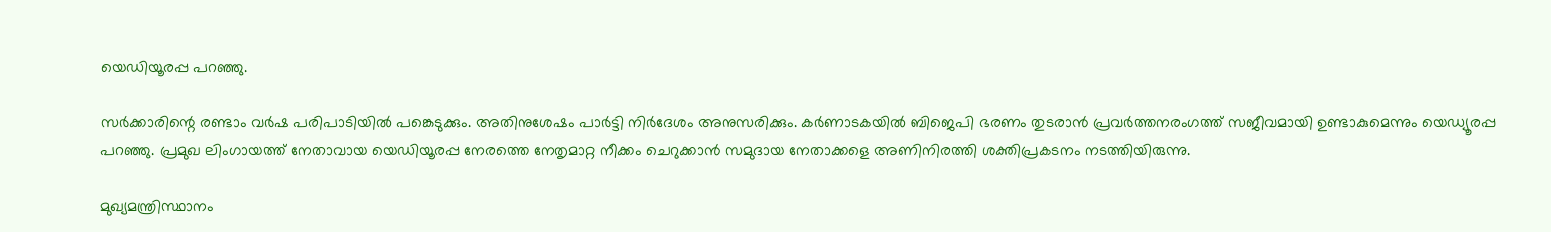യെഡിയൂരപ്പ പറഞ്ഞു.

സര്‍ക്കാരിന്റെ രണ്ടാം വര്‍ഷ പരിപാടിയില്‍ പങ്കെടുക്കും. അതിനുശേഷം പാര്‍ട്ടി നിര്‍ദേശം അനുസരിക്കും. കര്‍ണാടകയില്‍ ബിജെപി ഭരണം തുടരാന്‍ പ്രവര്‍ത്തനരംഗത്ത് സജീവമായി ഉണ്ടാകുമെന്നും യെഡ്യൂരപ്പ പറഞ്ഞു. പ്രമുഖ ലിംഗായത്ത് നേതാവായ യെഡിയൂരപ്പ നേരത്തെ നേതൃമാറ്റ നീക്കം ചെറുക്കാന്‍ സമുദായ നേതാക്കളെ അണിനിരത്തി ശക്തിപ്രകടനം നടത്തിയിരുന്നു.

മുഖ്യമന്ത്രിസ്ഥാനം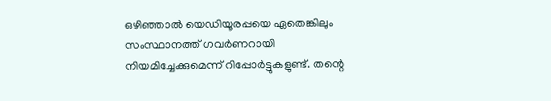ഒഴിഞ്ഞാല്‍ യെഡിയൂരപ്പയെ ഏതെങ്കിലും സംസ്ഥാനത്ത് ഗവര്‍ണറായി നിയമിച്ചേക്കുമെന്ന് റിപ്പോര്‍ട്ടുകളുണ്ട്. തന്റെ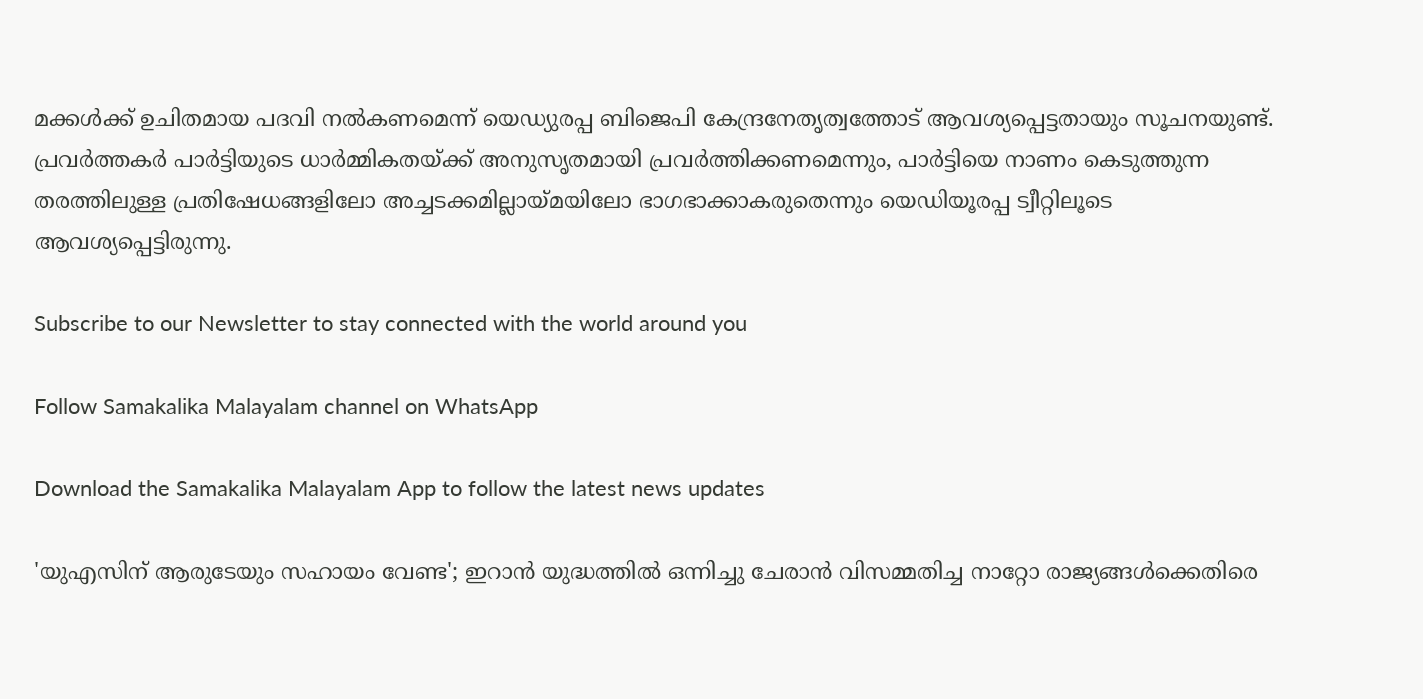മക്കള്‍ക്ക് ഉചിതമായ പദവി നല്‍കണമെന്ന് യെഡ്യുരപ്പ ബിജെപി കേന്ദ്രനേതൃത്വത്തോട് ആവശ്യപ്പെട്ടതായും സൂചനയുണ്ട്. പ്രവര്‍ത്തകര്‍ പാര്‍ട്ടിയുടെ ധാര്‍മ്മികതയ്ക്ക് അനുസൃതമായി പ്രവര്‍ത്തിക്കണമെന്നും, പാര്‍ട്ടിയെ നാണം കെടുത്തുന്ന തരത്തിലുള്ള പ്രതിഷേധങ്ങളിലോ അച്ചടക്കമില്ലായ്മയിലോ ഭാഗഭാക്കാകരുതെന്നും യെഡിയൂരപ്പ ട്വീറ്റിലൂടെ ആവശ്യപ്പെട്ടിരുന്നു.

Subscribe to our Newsletter to stay connected with the world around you

Follow Samakalika Malayalam channel on WhatsApp

Download the Samakalika Malayalam App to follow the latest news updates

'യുഎസിന് ആരുടേയും സഹായം വേണ്ട'; ഇറാൻ യുദ്ധത്തിൽ ഒന്നിച്ചു ചേരാൻ വിസമ്മതിച്ച നാറ്റോ രാജ്യങ്ങൾക്കെതിരെ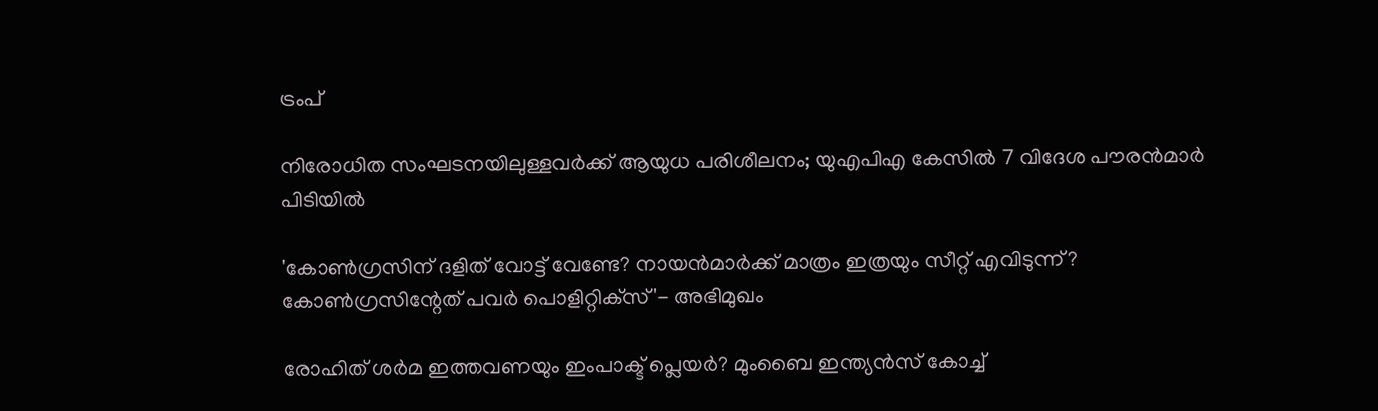ട്രംപ്

നിരോധിത സംഘടനയിലുള്ളവർക്ക് ആയുധ പരിശീലനം; യുഎപിഎ കേസിൽ 7 വിദേശ പൗരൻമാർ പിടിയിൽ

'കോണ്‍ഗ്രസിന് ദളിത് വോട്ട് വേണ്ടേ? നായന്‍മാര്‍ക്ക് മാത്രം ഇത്രയും സീറ്റ് എവിടുന്ന്? കോണ്‍ഗ്രസിന്റേത് പവര്‍ പൊളിറ്റിക്‌സ്'- അഭിമുഖം

രോഹിത് ശര്‍മ ഇത്തവണയും ഇംപാക്ട് പ്ലെയര്‍? മുംബൈ ഇന്ത്യന്‍സ് കോച്ച്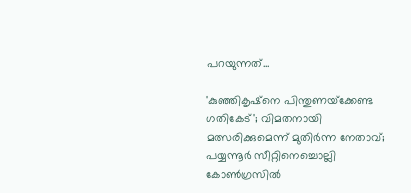പറയുന്നത്...

'കുഞ്ഞികൃഷ്‌നെ പിന്തുണയ്‌ക്കേണ്ട ഗതികേട്'; വിമതനായി മത്സരിക്കുമെന്ന് മുതിര്‍ന്ന നേതാവ്; പയ്യന്നൂര്‍ സീറ്റിനെച്ചൊല്ലി കോണ്‍ഗ്രസില്‍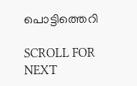പൊട്ടിത്തെറി

SCROLL FOR NEXT